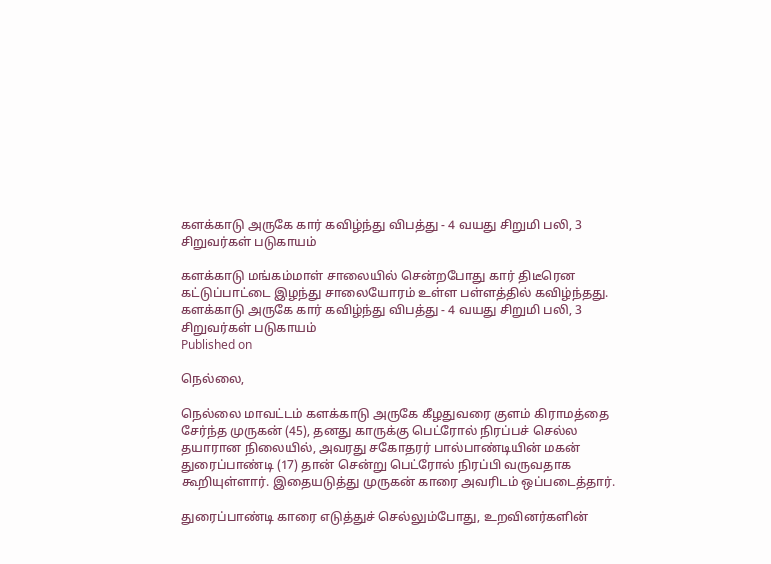களக்காடு அருகே கார் கவிழ்ந்து விபத்து - 4 வயது சிறுமி பலி, 3 சிறுவர்கள் படுகாயம்

களக்காடு மங்கம்மாள் சாலையில் சென்றபோது கார் திடீரென கட்டுப்பாட்டை இழந்து சாலையோரம் உள்ள பள்ளத்தில் கவிழ்ந்தது.
களக்காடு அருகே கார் கவிழ்ந்து விபத்து - 4 வயது சிறுமி பலி, 3 சிறுவர்கள் படுகாயம்
Published on

நெல்லை,

நெல்லை மாவட்டம் களக்காடு அருகே கீழதுவரை குளம் கிராமத்தை சேர்ந்த முருகன் (45), தனது காருக்கு பெட்ரோல் நிரப்பச் செல்ல தயாரான நிலையில், அவரது சகோதரர் பால்பாண்டியின் மகன் துரைப்பாண்டி (17) தான் சென்று பெட்ரோல் நிரப்பி வருவதாக கூறியுள்ளார். இதையடுத்து முருகன் காரை அவரிடம் ஒப்படைத்தார்.

துரைப்பாண்டி காரை எடுத்துச் செல்லும்போது, உறவினர்களின்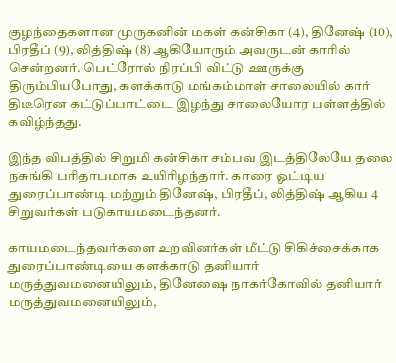குழந்தைகளான முருகனின் மகள் கன்சிகா (4), தினேஷ் (10), பிரதீப் (9), லித்திஷ் (8) ஆகியோரும் அவருடன் காரில் சென்றனர். பெட்ரோல் நிரப்பி விட்டு ஊருக்கு திரும்பியபோது, களக்காடு மங்கம்மாள் சாலையில் கார் திடீரென கட்டுப்பாட்டை இழந்து சாலையோர பள்ளத்தில் கவிழ்ந்தது.

இந்த விபத்தில் சிறுமி கன்சிகா சம்பவ இடத்திலேயே தலை நசுங்கி பரிதாபமாக உயிரிழந்தார். காரை ஓட்டிய துரைப்பாண்டி மற்றும் தினேஷ், பிரதீப், லித்திஷ் ஆகிய 4 சிறுவர்கள் படுகாயமடைந்தனர்.

காயமடைந்தவர்களை உறவினர்கள் மீட்டு சிகிச்சைக்காக துரைப்பாண்டியை களக்காடு தனியார் மருத்துவமனையிலும், தினேஷை நாகர்கோவில் தனியார் மருத்துவமனையிலும்,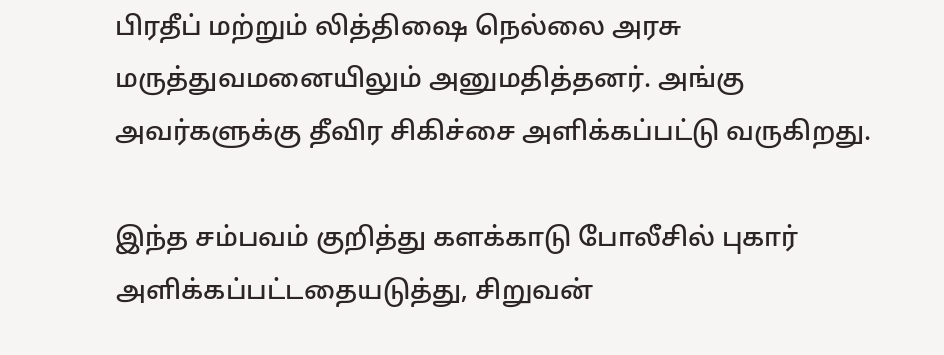பிரதீப் மற்றும் லித்திஷை நெல்லை அரசு மருத்துவமனையிலும் அனுமதித்தனர். அங்கு அவர்களுக்கு தீவிர சிகிச்சை அளிக்கப்பட்டு வருகிறது.

இந்த சம்பவம் குறித்து களக்காடு போலீசில் புகார் அளிக்கப்பட்டதையடுத்து, சிறுவன்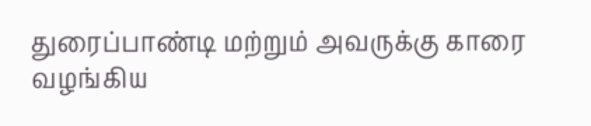துரைப்பாண்டி மற்றும் அவருக்கு காரை வழங்கிய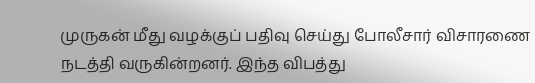முருகன் மீது வழக்குப் பதிவு செய்து போலீசார் விசாரணை நடத்தி வருகின்றனர். இந்த விபத்து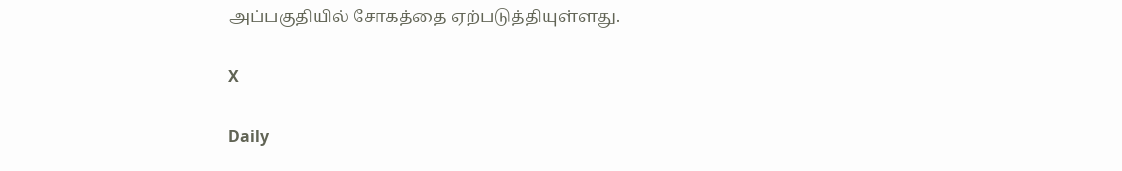அப்பகுதியில் சோகத்தை ஏற்படுத்தியுள்ளது.

X

Daily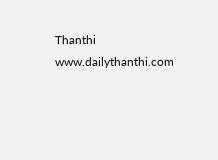Thanthi
www.dailythanthi.com